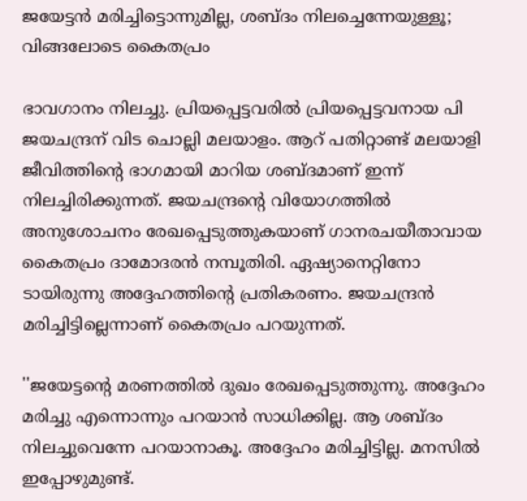ജയേട്ടന്‍ മരിച്ചിട്ടൊന്നുമില്ല, ശബ്ദം നിലച്ചെന്നേയുള്ളൂ; വിങ്ങലോടെ കൈതപ്രം

ഭാവഗാനം നിലച്ചു. പ്രിയപ്പെട്ടവരില്‍ പ്രിയപ്പെട്ടവനായ പി ജയചന്ദ്രന് വിട ചൊല്ലി മലയാളം. ആറ് പതിറ്റാണ്ട് മലയാളി ജീവിത്തിന്റെ ഭാഗമായി മാറിയ ശബ്ദമാണ് ഇന്ന് നിലച്ചിരിക്കുന്നത്. ജയചന്ദ്രന്റെ വിയോഗത്തില്‍ അനുശോചനം രേഖപ്പെടുത്തുകയാണ് ഗാനരചയീതാവായ കൈതപ്രം ദാമോദരന്‍ നമ്പൂതിരി. ഏഷ്യാനെറ്റിനോ ടായിരുന്നു അദ്ദേഹത്തിന്റെ പ്രതികരണം. ജയചന്ദ്രന്‍ മരിച്ചിട്ടില്ലെന്നാണ് കൈതപ്രം പറയുന്നത്.

''ജയേട്ടന്റെ മരണത്തില്‍ ദുഖം രേഖപ്പെടുത്തുന്നു. അദ്ദേഹം മരിച്ചു എന്നൊന്നും പറയാന്‍ സാധിക്കില്ല. ആ ശബ്ദം നിലച്ചുവെന്നേ പറയാനാകൂ. അദ്ദേഹം മരിച്ചിട്ടില്ല. മനസില്‍ ഇപ്പോഴുമുണ്ട്.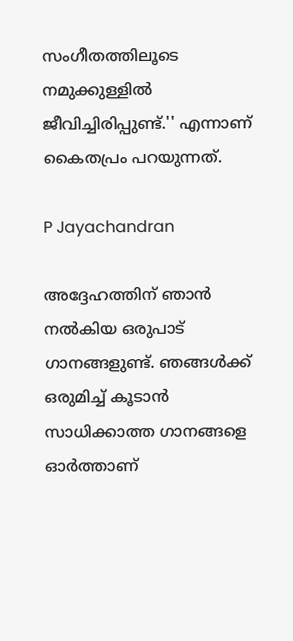സംഗീതത്തിലൂടെ നമുക്കുള്ളില്‍ ജീവിച്ചിരിപ്പുണ്ട്.'' എന്നാണ് കൈതപ്രം പറയുന്നത്.

P Jayachandran

അദ്ദേഹത്തിന് ഞാന്‍ നല്‍കിയ ഒരുപാട് ഗാനങ്ങളുണ്ട്. ഞങ്ങള്‍ക്ക് ഒരുമിച്ച് കൂടാന്‍ സാധിക്കാത്ത ഗാനങ്ങളെ ഓര്‍ത്താണ്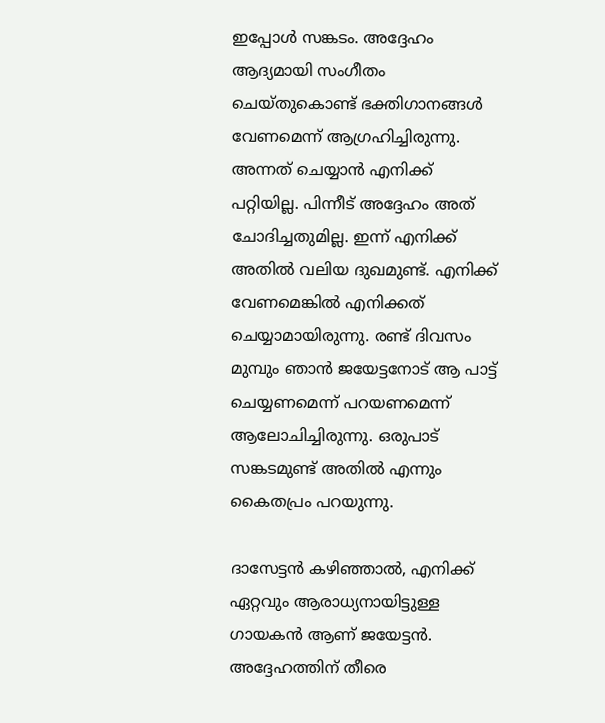ഇപ്പോള്‍ സങ്കടം. അദ്ദേഹം ആദ്യമായി സംഗീതം ചെയ്തുകൊണ്ട് ഭക്തിഗാനങ്ങള്‍ വേണമെന്ന് ആഗ്രഹിച്ചിരുന്നു. അന്നത് ചെയ്യാന്‍ എനിക്ക് പറ്റിയില്ല. പിന്നീട് അദ്ദേഹം അത് ചോദിച്ചതുമില്ല. ഇന്ന് എനിക്ക് അതില്‍ വലിയ ദുഖമുണ്ട്. എനിക്ക് വേണമെങ്കില്‍ എനിക്കത് ചെയ്യാമായിരുന്നു. രണ്ട് ദിവസം മുമ്പും ഞാന്‍ ജയേട്ടനോട് ആ പാട്ട് ചെയ്യണമെന്ന് പറയണമെന്ന് ആലോചിച്ചിരുന്നു. ഒരുപാട് സങ്കടമുണ്ട് അതില്‍ എന്നും കൈതപ്രം പറയുന്നു.

ദാസേട്ടന്‍ കഴിഞ്ഞാല്‍, എനിക്ക് ഏറ്റവും ആരാധ്യനായിട്ടുള്ള ഗായകന്‍ ആണ് ജയേട്ടന്‍. അദ്ദേഹത്തിന് തീരെ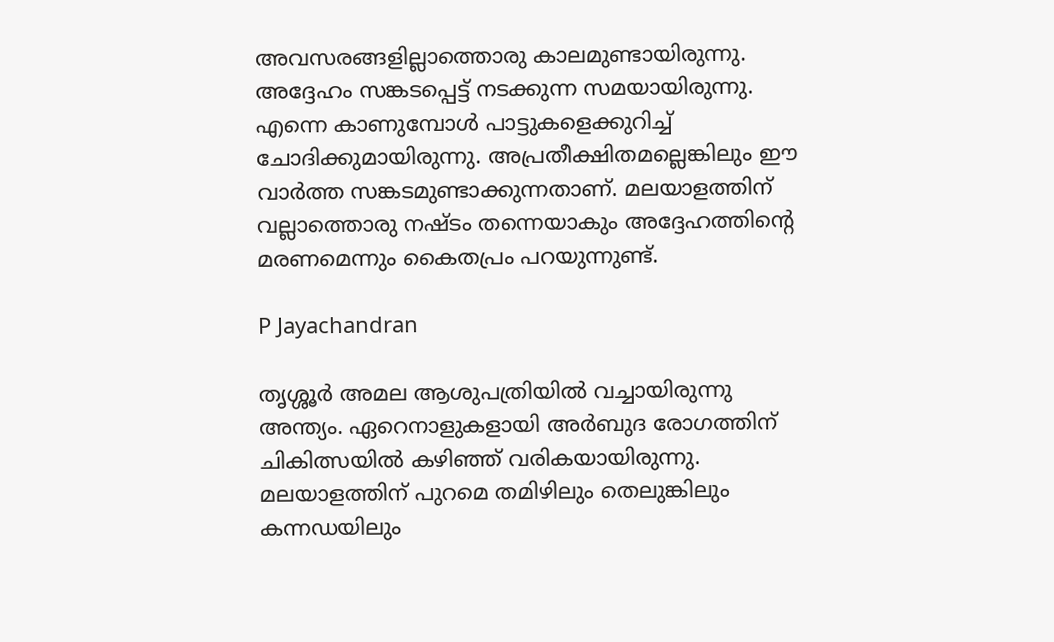അവസരങ്ങളില്ലാത്തൊരു കാലമുണ്ടായിരുന്നു. അദ്ദേഹം സങ്കടപ്പെട്ട് നടക്കുന്ന സമയായിരുന്നു. എന്നെ കാണുമ്പോള്‍ പാട്ടുകളെക്കുറിച്ച് ചോദിക്കുമായിരുന്നു. അപ്രതീക്ഷിതമല്ലെങ്കിലും ഈ വാര്‍ത്ത സങ്കടമുണ്ടാക്കുന്നതാണ്. മലയാളത്തിന് വല്ലാത്തൊരു നഷ്ടം തന്നെയാകും അദ്ദേഹത്തിന്റെ മരണമെന്നും കൈതപ്രം പറയുന്നുണ്ട്.

P Jayachandran

തൃശ്ശൂര്‍ അമല ആശുപത്രിയില്‍ വച്ചായിരുന്നു അന്ത്യം. ഏറെനാളുകളായി അര്‍ബുദ രോഗത്തിന് ചികിത്സയില്‍ കഴിഞ്ഞ് വരികയായിരുന്നു. മലയാളത്തിന് പുറമെ തമിഴിലും തെലുങ്കിലും കന്നഡയിലും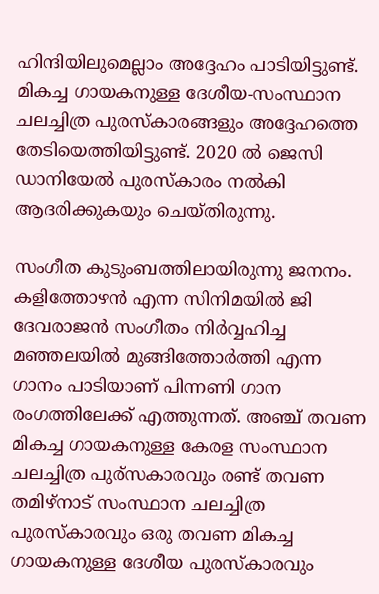ഹിന്ദിയിലുമെല്ലാം അദ്ദേഹം പാടിയിട്ടുണ്ട്. മികച്ച ഗായകനുള്ള ദേശീയ-സംസ്ഥാന ചലച്ചിത്ര പുരസ്‌കാരങ്ങളും അദ്ദേഹത്തെ തേടിയെത്തിയിട്ടുണ്ട്. 2020 ല്‍ ജെസി ഡാനിയേല്‍ പുരസ്‌കാരം നല്‍കി ആദരിക്കുകയും ചെയ്തിരുന്നു.

സംഗീത കുടുംബത്തിലായിരുന്നു ജനനം. കളിത്തോഴന്‍ എന്ന സിനിമയില്‍ ജി ദേവരാജന്‍ സംഗീതം നിര്‍വ്വഹിച്ച മഞ്ഞലയില്‍ മുങ്ങിത്തോര്‍ത്തി എന്ന ഗാനം പാടിയാണ് പിന്നണി ഗാന രംഗത്തിലേക്ക് എത്തുന്നത്. അഞ്ച് തവണ മികച്ച ഗായകനുള്ള കേരള സംസ്ഥാന ചലച്ചിത്ര പുര്‌സകാരവും രണ്ട് തവണ തമിഴ്‌നാട് സംസ്ഥാന ചലച്ചിത്ര പുരസ്‌കാരവും ഒരു തവണ മികച്ച ഗായകനുള്ള ദേശീയ പുരസ്‌കാരവും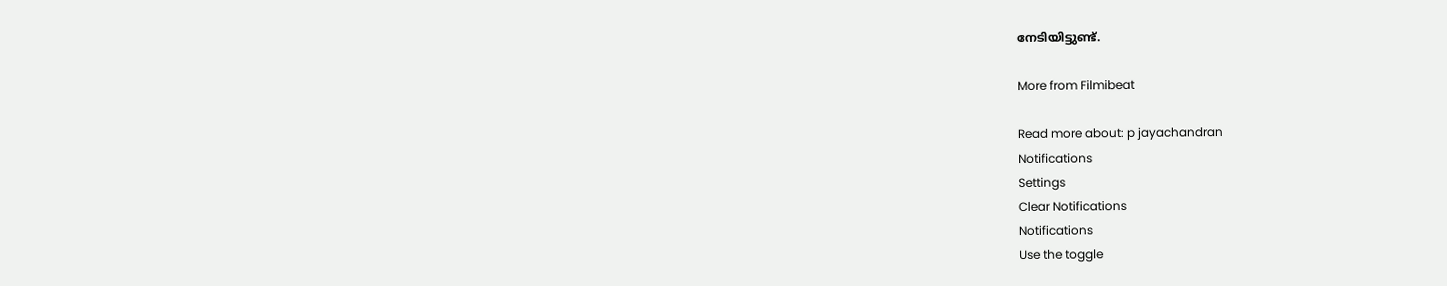നേടിയിട്ടുണ്ട്.

More from Filmibeat

Read more about: p jayachandran
Notifications
Settings
Clear Notifications
Notifications
Use the toggle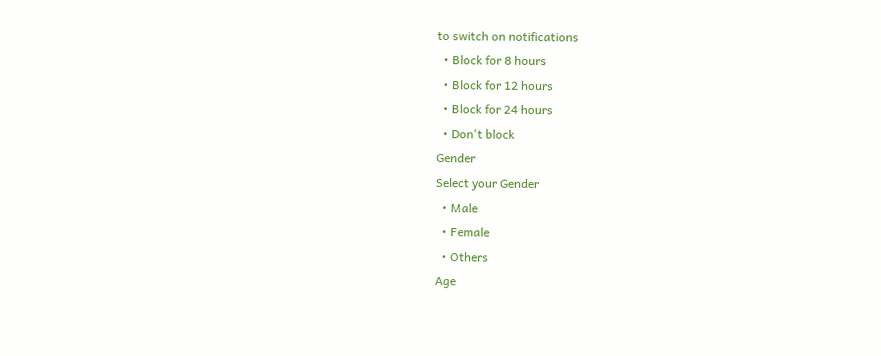to switch on notifications
  • Block for 8 hours
  • Block for 12 hours
  • Block for 24 hours
  • Don't block
Gender
Select your Gender
  • Male
  • Female
  • Others
Age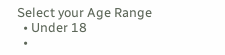Select your Age Range
  • Under 18
  •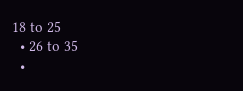18 to 25
  • 26 to 35
  •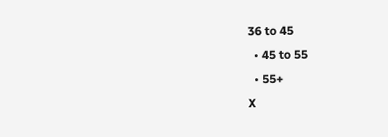36 to 45
  • 45 to 55
  • 55+
X